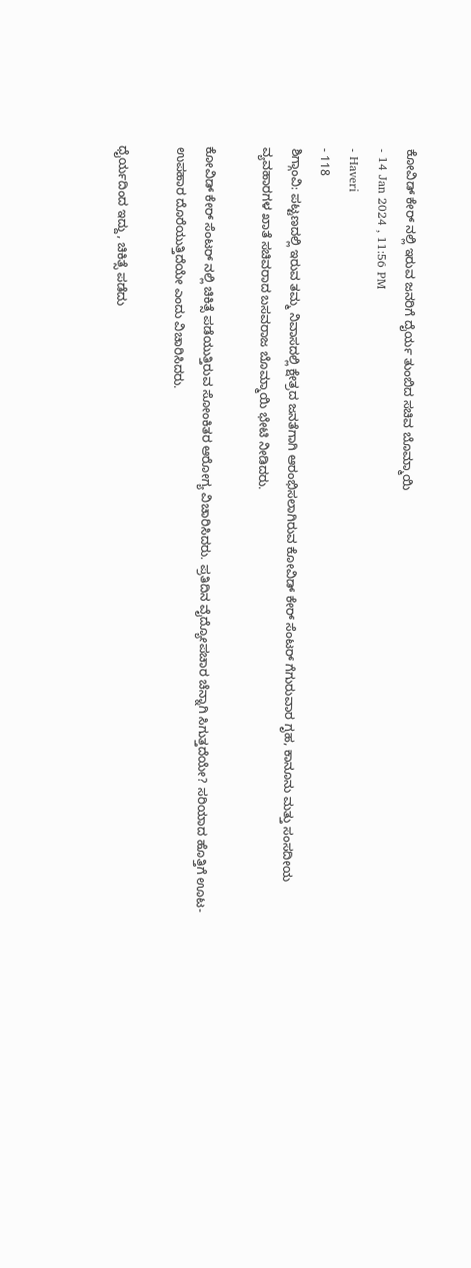ಕೋವಿಡ್ ಕೇರ್ ನಲ್ಲಿ ಇರುವ ಜನರಿಗೆ ದೈರ್ಯ ತುಂಬಿದ ಸಚಿವ ಬೊಮ್ಮಾಯಿ
- 14 Jan 2024 , 11:56 PM
- Haveri
- 118
ಶಿಗ್ಗಾಂವಿ: ಪಟ್ಟಣದಲ್ಲಿ ಇರುವ ತಮ್ಮ ನಿವಾಸದಲ್ಲಿ ಕ್ಷೇತ್ರದ ಜನತೆಗಾಗಿ ಆರಂಭಿಸಲಾಗಿರುವ ಕೋವಿಡ್ ಕೇರ್ ಸೆಂಟರ್ ಗೆಗುರುವಾರ ಗೃಹ, ಕಾನೂನು ಮತ್ತು ಸಂಸದೀಯ ವ್ಯವಹಾರಗಳ ಖಾತೆ ಸಚಿವರಾದ ಬಸವರಾಜ ಬೊಮ್ಮಾಯಿ ಭೇಟಿ ನೀಡಿದರು.

ಕೋವಿಡ್ ಕೇರ್ ಸೆಂಟರ್ ನಲ್ಲಿ ಚಿಕಿತ್ಸೆ ಪಡೆಯುತ್ತಿರುವ ಸೋಂಕಿತರ ಆರೋಗ್ಯ ವಿಚಾರಿಸಿದರು. ಪ್ರತಿದಿನ ವೈದ್ಯೋಪಚಾರ ಚೆನ್ನಾಗಿ ಸಿಗುತ್ತದೆಯೇ? ಸರಿಯಾದ ಹೊತ್ತಿಗೆ ಊಟ- ಉಪಹಾರ ದೊರೆಯುತ್ತಿದೆಯೇ ಎಂದು ವಿಚಾರಿಸಿದರು.

ಧೈರ್ಯದಿಂದ ಇದ್ದು, ಚಿಕಿತ್ಸೆ ಪಡೆದು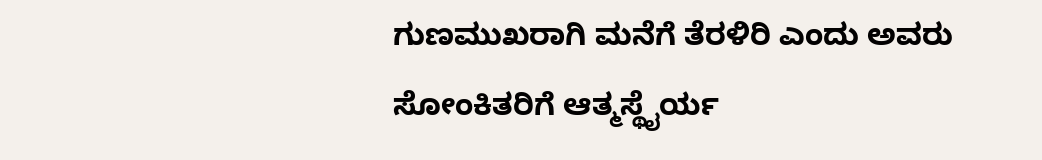ಗುಣಮುಖರಾಗಿ ಮನೆಗೆ ತೆರಳಿರಿ ಎಂದು ಅವರು ಸೋಂಕಿತರಿಗೆ ಆತ್ಮಸ್ಥೈರ್ಯ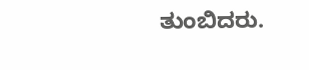ತುಂಬಿದರು.